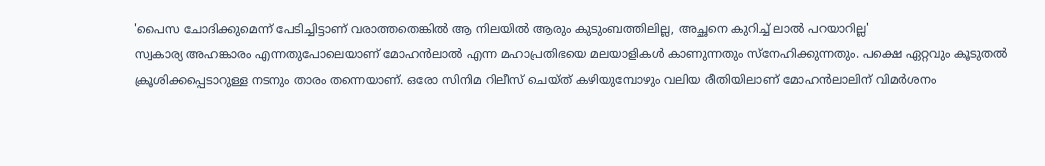'പൈസ ചോദിക്കുമെന്ന് പേടിച്ചിട്ടാണ് വരാത്തതെങ്കിൽ ആ നിലയിൽ ആരും കുടുംബത്തിലില്ല, അച്ഛനെ കുറിച്ച് ലാൽ പറയാറില്ല'
സ്വകാര്യ അഹങ്കാരം എന്നതുപോലെയാണ് മോഹൻലാൽ എന്ന മഹാപ്രതിഭയെ മലയാളികൾ കാണുന്നതും സ്നേഹിക്കുന്നതും. പക്ഷെ ഏറ്റവും കൂടുതൽ ക്രൂശിക്കപ്പെടാറുള്ള നടനും താരം തന്നെയാണ്. ഒരോ സിനിമ റിലീസ് ചെയ്ത് കഴിയുമ്പോഴും വലിയ രീതിയിലാണ് മോഹൻലാലിന് വിമർശനം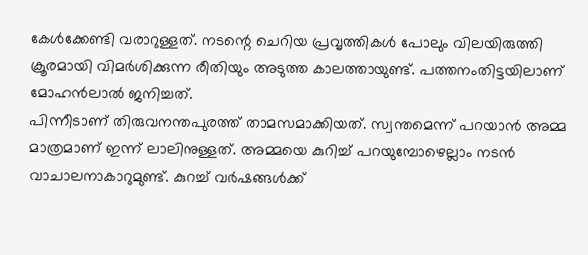കേൾക്കേണ്ടി വരാറുള്ളത്. നടന്റെ ചെറിയ പ്രവൃത്തികൾ പോലും വിലയിരുത്തി ക്രൂരമായി വിമർശിക്കുന്ന രീതിയും അടുത്ത കാലത്തായുണ്ട്. പത്തനംതിട്ടയിലാണ് മോഹൻലാൽ ജനിച്ചത്.
പിന്നീടാണ് തിരുവനന്തപുരത്ത് താമസമാക്കിയത്. സ്വന്തമെന്ന് പറയാൻ അമ്മ മാത്രമാണ് ഇന്ന് ലാലിനുള്ളത്. അമ്മയെ കുറിച്ച് പറയുമ്പോഴെല്ലാം നടൻ വാചാലനാകാറുമുണ്ട്. കുറച്ച് വർഷങ്ങൾക്ക്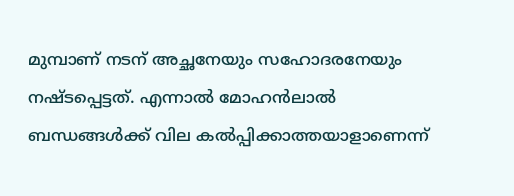മുമ്പാണ് നടന് അച്ഛനേയും സഹോദരനേയും നഷ്ടപ്പെട്ടത്. എന്നാൽ മോഹൻലാൽ ബന്ധങ്ങൾക്ക് വില കൽപ്പിക്കാത്തയാളാണെന്ന്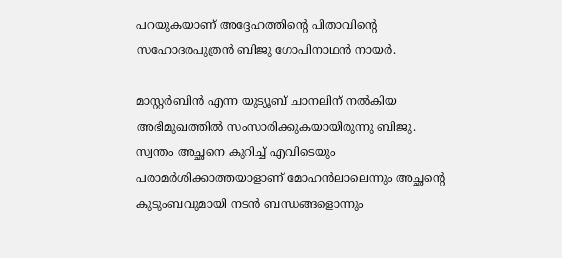പറയുകയാണ് അദ്ദേഹത്തിന്റെ പിതാവിന്റെ സഹോദരപുത്രൻ ബിജു ഗോപിനാഥൻ നായർ.

മാസ്റ്റർബിൻ എന്ന യുട്യൂബ് ചാനലിന് നൽകിയ അഭിമുഖത്തിൽ സംസാരിക്കുകയായിരുന്നു ബിജു. സ്വന്തം അച്ഛനെ കുറിച്ച് എവിടെയും പരാമർശിക്കാത്തയാളാണ് മോഹൻലാലെന്നും അച്ഛന്റെ കുടുംബവുമായി നടൻ ബന്ധങ്ങളൊന്നും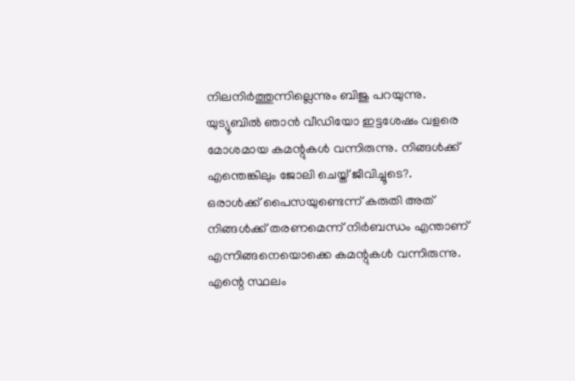നിലനിർത്തുന്നില്ലെന്നും ബിജു പറയുന്നു. യുട്യൂബിൽ ഞാൻ വീഡിയോ ഇട്ടശേഷം വളരെ മോശമായ കമന്റുകൾ വന്നിരുന്നു. നിങ്ങൾക്ക് എന്തെങ്കിലും ജോലി ചെയ്ത് ജീവിച്ചൂടെ?.
ഒരാൾക്ക് പൈസയുണ്ടെന്ന് കരുതി അത് നിങ്ങൾക്ക് തരണമെന്ന് നിർബന്ധം എന്താണ് എന്നിങ്ങനെയൊക്കെ കമന്റുകൾ വന്നിരുന്നു. എന്റെ സ്ഥലം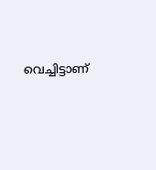വെച്ചിട്ടാണ്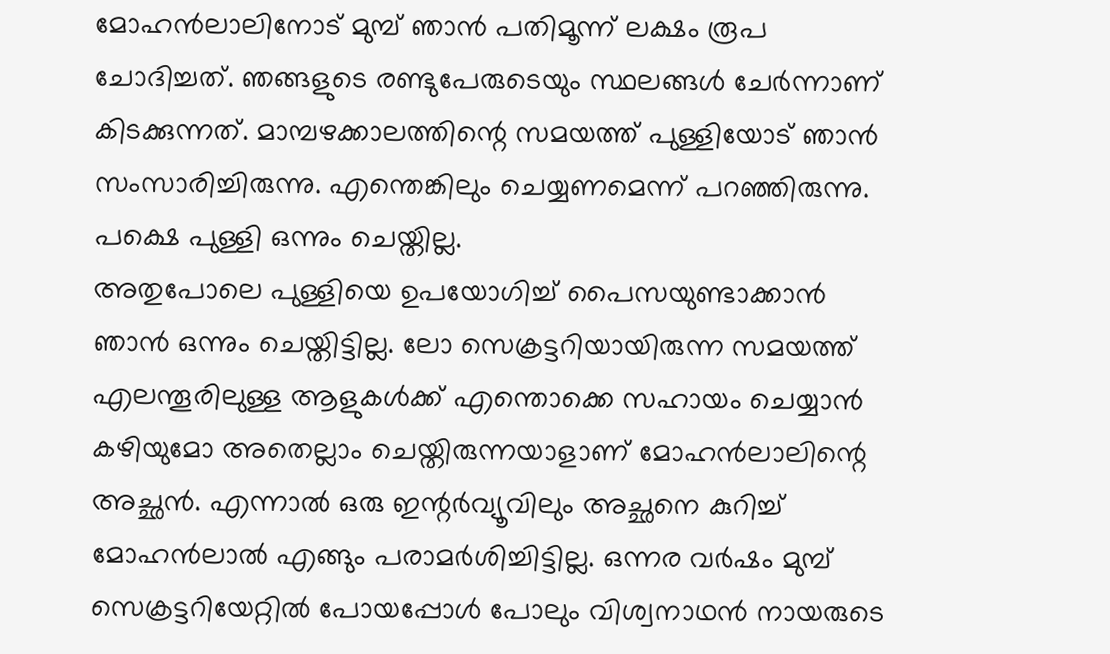മോഹൻലാലിനോട് മുമ്പ് ഞാൻ പതിമൂന്ന് ലക്ഷം രൂപ ചോദിച്ചത്. ഞങ്ങളുടെ രണ്ടുപേരുടെയും സ്ഥലങ്ങൾ ചേർന്നാണ് കിടക്കുന്നത്. മാമ്പഴക്കാലത്തിന്റെ സമയത്ത് പുള്ളിയോട് ഞാൻ സംസാരിച്ചിരുന്നു. എന്തെങ്കിലും ചെയ്യണമെന്ന് പറഞ്ഞിരുന്നു. പക്ഷെ പുള്ളി ഒന്നും ചെയ്തില്ല.
അതുപോലെ പുള്ളിയെ ഉപയോഗിച്ച് പൈസയുണ്ടാക്കാൻ ഞാൻ ഒന്നും ചെയ്തിട്ടില്ല. ലോ സെക്രട്ടറിയായിരുന്ന സമയത്ത് എലന്തൂരിലുള്ള ആളുകൾക്ക് എന്തൊക്കെ സഹായം ചെയ്യാൻ കഴിയുമോ അതെല്ലാം ചെയ്തിരുന്നയാളാണ് മോഹൻലാലിന്റെ അച്ഛൻ. എന്നാൽ ഒരു ഇന്റർവ്യൂവിലും അച്ഛനെ കുറിച്ച് മോഹൻലാൽ എങ്ങും പരാമർശിച്ചിട്ടില്ല. ഒന്നര വർഷം മുമ്പ് സെക്രട്ടറിയേറ്റിൽ പോയപ്പോൾ പോലും വിശ്വനാഥൻ നായരുടെ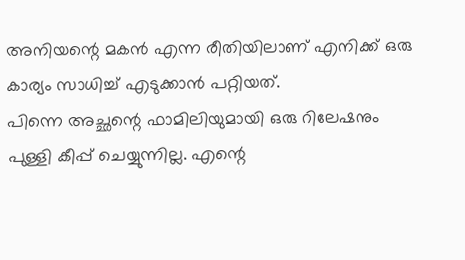അനിയന്റെ മകൻ എന്ന രീതിയിലാണ് എനിക്ക് ഒരു കാര്യം സാധിച്ച് എടുക്കാൻ പറ്റിയത്.
പിന്നെ അച്ഛന്റെ ഫാമിലിയുമായി ഒരു റിലേഷനും പുള്ളി കീപ്പ് ചെയ്യുന്നില്ല. എന്റെ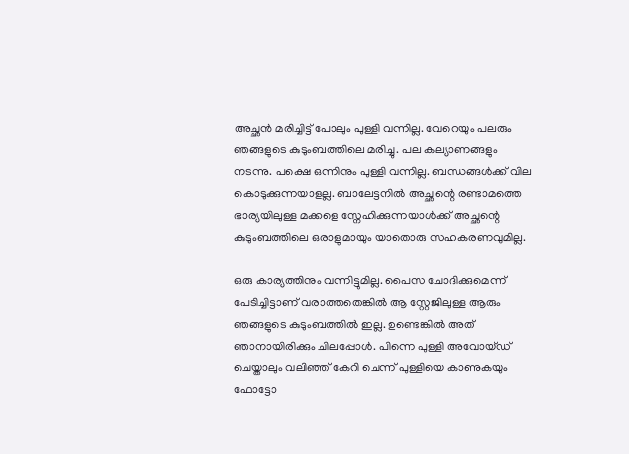അച്ഛൻ മരിച്ചിട്ട് പോലും പുള്ളി വന്നില്ല. വേറെയും പലരും ഞങ്ങളുടെ കുടുംബത്തിലെ മരിച്ചു. പല കല്യാണങ്ങളും നടന്നു. പക്ഷെ ഒന്നിനും പുള്ളി വന്നില്ല. ബന്ധങ്ങൾക്ക് വില കൊടുക്കുന്നയാളല്ല. ബാലേട്ടനിൽ അച്ഛന്റെ രണ്ടാമത്തെ ഭാര്യയിലുള്ള മക്കളെ സ്നേഹിക്കുന്നയാൾക്ക് അച്ഛന്റെ കുടുംബത്തിലെ ഒരാളുമായും യാതൊരു സഹകരണവുമില്ല.

ഒരു കാര്യത്തിനും വന്നിട്ടുമില്ല. പൈസ ചോദിക്കുമെന്ന് പേടിച്ചിട്ടാണ് വരാത്തതെങ്കിൽ ആ സ്റ്റേജിലുള്ള ആരും ഞങ്ങളുടെ കുടുംബത്തിൽ ഇല്ല. ഉണ്ടെങ്കിൽ അത് ഞാനായിരിക്കും ചിലപ്പോൾ. പിന്നെ പുള്ളി അവോയ്ഡ് ചെയ്താലും വലിഞ്ഞ് കേറി ചെന്ന് പുള്ളിയെ കാണുകയും ഫോട്ടോ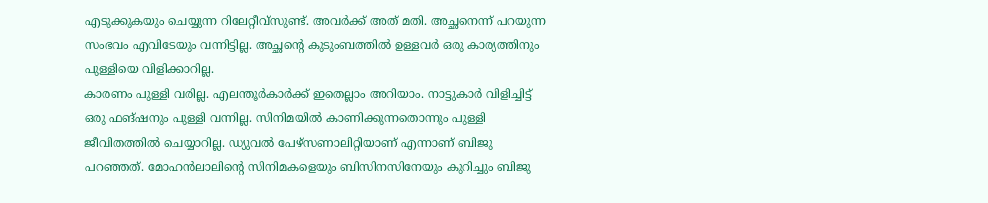എടുക്കുകയും ചെയ്യുന്ന റിലേറ്റീവ്സുണ്ട്. അവർക്ക് അത് മതി. അച്ഛനെന്ന് പറയുന്ന സംഭവം എവിടേയും വന്നിട്ടില്ല. അച്ഛന്റെ കുടുംബത്തിൽ ഉള്ളവർ ഒരു കാര്യത്തിനും പുള്ളിയെ വിളിക്കാറില്ല.
കാരണം പുള്ളി വരില്ല. എലന്തൂർകാർക്ക് ഇതെല്ലാം അറിയാം. നാട്ടുകാർ വിളിച്ചിട്ട് ഒരു ഫങ്ഷനും പുള്ളി വന്നില്ല. സിനിമയിൽ കാണിക്കുന്നതൊന്നും പുള്ളി ജീവിതത്തിൽ ചെയ്യാറില്ല. ഡ്യുവൽ പേഴ്സണാലിറ്റിയാണ് എന്നാണ് ബിജു പറഞ്ഞത്. മോഹൻലാലിന്റെ സിനിമകളെയും ബിസിനസിനേയും കുറിച്ചും ബിജു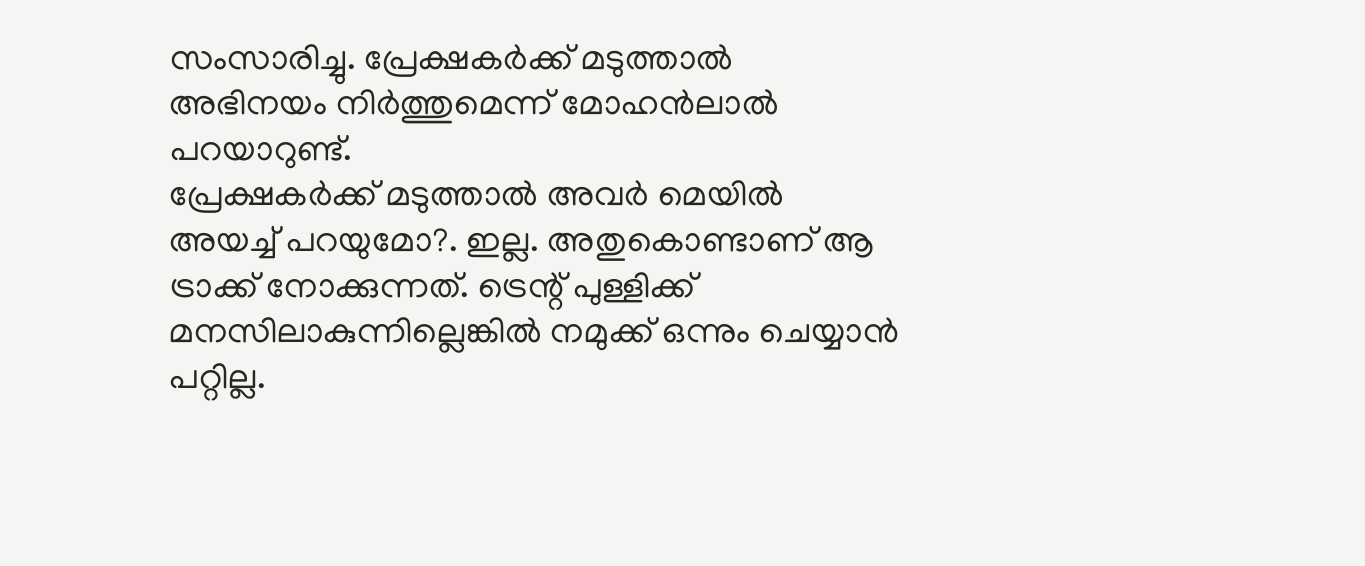സംസാരിച്ചു. പ്രേക്ഷകർക്ക് മടുത്താൽ അഭിനയം നിർത്തുമെന്ന് മോഹൻലാൽ പറയാറുണ്ട്.
പ്രേക്ഷകർക്ക് മടുത്താൽ അവർ മെയിൽ അയച്ച് പറയുമോ?. ഇല്ല. അതുകൊണ്ടാണ് ആ ട്രാക്ക് നോക്കുന്നത്. ട്രെന്റ് പുള്ളിക്ക് മനസിലാകുന്നില്ലെങ്കിൽ നമുക്ക് ഒന്നും ചെയ്യാൻ പറ്റില്ല.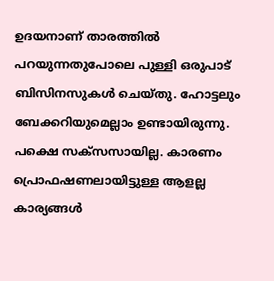ഉദയനാണ് താരത്തിൽ പറയുന്നതുപോലെ പുള്ളി ഒരുപാട് ബിസിനസുകൾ ചെയ്തു. ഹോട്ടലും ബേക്കറിയുമെല്ലാം ഉണ്ടായിരുന്നു. പക്ഷെ സക്സസായില്ല. കാരണം പ്രൊഫഷണലായിട്ടുള്ള ആളല്ല കാര്യങ്ങൾ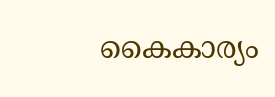കൈകാര്യം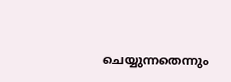ചെയ്യുന്നതെന്നും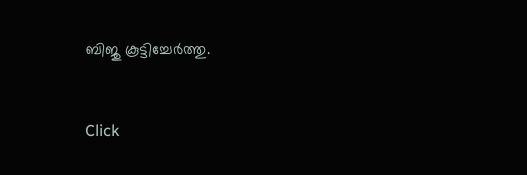ബിജു കൂട്ടിച്ചേർത്തു.


Click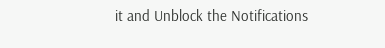it and Unblock the Notifications